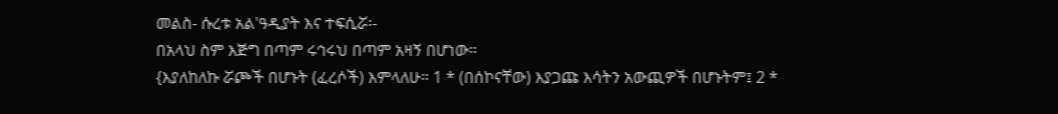መልስ- ሱረቱ አል'ዓዲያት እና ተፍሲሯ፡-
በአላህ ስም እጅግ በጣም ሩኅሩህ በጣም አዛኝ በሆነው።
{እያለከለኩ ሯጮች በሆኑት (ፈረሶች) እምላለሁ። 1 * (በሰኮናቸው) እያጋጩ እሳትን አውጪዎች በሆኑትም፤ 2 *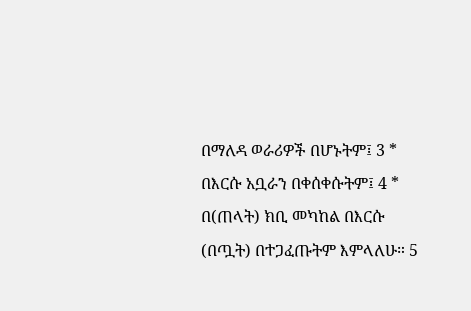በማለዳ ወራሪዎች በሆኑትም፤ 3 * በእርሱ አቧራን በቀሰቀሱትም፤ 4 * በ(ጠላት) ክቢ መካከል በእርሱ (በጧት) በተጋፈጡትም እምላለሁ። 5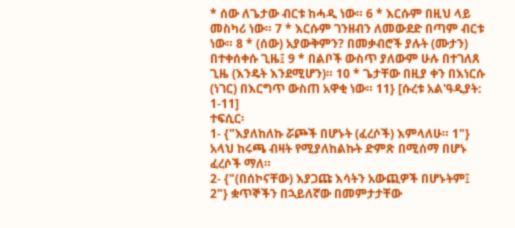* ሰው ለጌታው ብርቱ ከሓዲ ነው። 6 * እርሱም በዚህ ላይ መስካሪ ነው። 7 * እርሱም ገንዘብን ለመውደድ በጣም ብርቱ ነው። 8 * (ሰው) አያውቅምን? በመቃብሮች ያሉት (ሙታን) በተቀሰቀሱ ጊዜ፤ 9 * በልቦች ውስጥ ያለውም ሁሉ በተገለጸ ጊዜ (እንዴት እንደሚሆን)። 10 * ጌታቸው በዚያ ቀን በእነርሱ (ነገር) በእርግጥ ውስጠ አዋቂ ነው። 11} [ሱረቱ አል'ዓዲያት: 1-11]
ተፍሲር፡
1- {"እያለከለኩ ሯጮች በሆኑት (ፈረሶች) እምላለሁ። 1"} አላህ ከሩጫ ብዛት የሚያለከልኩት ድምጽ በሚሰማ በሆኑ ፈረሶች ማለ።
2- {"(በሰኮናቸው) እያጋጩ እሳትን አውጪዎች በሆኑትም፤ 2"} ቋጥኞችን በኋይለኛው በመምታታቸው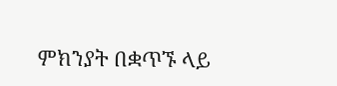ምክንያት በቋጥኙ ላይ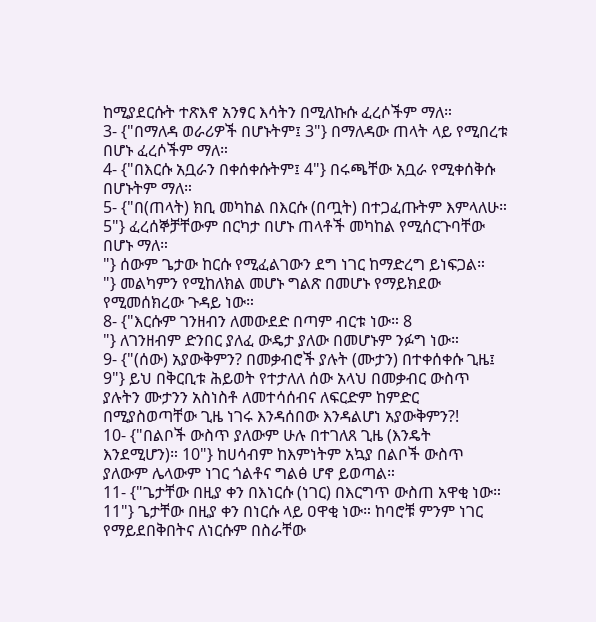ከሚያደርሱት ተጽእኖ አንፃር እሳትን በሚለኩሱ ፈረሶችም ማለ።
3- {"በማለዳ ወራሪዎች በሆኑትም፤ 3"} በማለዳው ጠላት ላይ የሚበረቱ በሆኑ ፈረሶችም ማለ።
4- {"በእርሱ አቧራን በቀሰቀሱትም፤ 4"} በሩጫቸው አቧራ የሚቀሰቅሱ በሆኑትም ማለ።
5- {"በ(ጠላት) ክቢ መካከል በእርሱ (በጧት) በተጋፈጡትም እምላለሁ። 5"} ፈረሰኞቻቸውም በርካታ በሆኑ ጠላቶች መካከል የሚሰርጉባቸው በሆኑ ማለ።
"} ሰውም ጌታው ከርሱ የሚፈልገውን ደግ ነገር ከማድረግ ይነፍጋል።
"} መልካምን የሚከለክል መሆኑ ግልጽ በመሆኑ የማይክደው የሚመሰክረው ጉዳይ ነው።
8- {"እርሱም ገንዘብን ለመውደድ በጣም ብርቱ ነው። 8
"} ለገንዘብም ድንበር ያለፈ ውዴታ ያለው በመሆኑም ንፉግ ነው።
9- {"(ሰው) አያውቅምን? በመቃብሮች ያሉት (ሙታን) በተቀሰቀሱ ጊዜ፤ 9"} ይህ በቅርቢቱ ሕይወት የተታለለ ሰው አላህ በመቃብር ውስጥ ያሉትን ሙታንን አስነስቶ ለመተሳሰብና ለፍርድም ከምድር በሚያስወጣቸው ጊዜ ነገሩ እንዳሰበው እንዳልሆነ አያውቅምን?!
10- {"በልቦች ውስጥ ያለውም ሁሉ በተገለጸ ጊዜ (እንዴት እንደሚሆን)። 10"} ከሀሳብም ከእምነትም አኳያ በልቦች ውስጥ ያለውም ሌላውም ነገር ጎልቶና ግልፅ ሆኖ ይወጣል።
11- {"ጌታቸው በዚያ ቀን በእነርሱ (ነገር) በእርግጥ ውስጠ አዋቂ ነው። 11"} ጌታቸው በዚያ ቀን በነርሱ ላይ ዐዋቂ ነው። ከባሮቹ ምንም ነገር የማይደበቅበትና ለነርሱም በስራቸው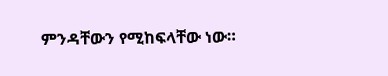ምንዳቸውን የሚከፍላቸው ነው።